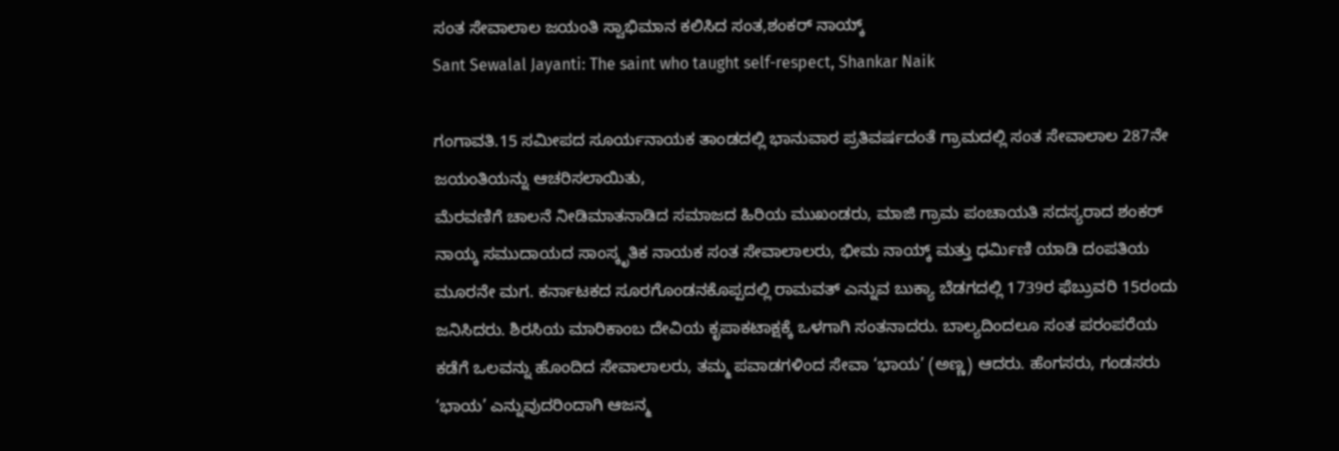ಸಂತ ಸೇವಾಲಾಲ ಜಯಂತಿ ಸ್ವಾಭಿಮಾನ ಕಲಿಸಿದ ಸಂತ,ಶಂಕರ್ ನಾಯ್ಕ್
Sant Sewalal Jayanti: The saint who taught self-respect, Shankar Naik

ಗಂಗಾವತಿ.15 ಸಮೀಪದ ಸೂರ್ಯನಾಯಕ ತಾಂಡದಲ್ಲಿ ಭಾನುವಾರ ಪ್ರತಿವರ್ಷದಂತೆ ಗ್ರಾಮದಲ್ಲಿ ಸಂತ ಸೇವಾಲಾಲ 287ನೇ ಜಯಂತಿಯನ್ನು ಆಚರಿಸಲಾಯಿತು,
ಮೆರವಣಿಗೆ ಚಾಲನೆ ನೀಡಿಮಾತನಾಡಿದ ಸಮಾಜದ ಹಿರಿಯ ಮುಖಂಡರು, ಮಾಜಿ ಗ್ರಾಮ ಪಂಚಾಯತಿ ಸದಸ್ಯರಾದ ಶಂಕರ್ ನಾಯ್ಕ ಸಮುದಾಯದ ಸಾಂಸ್ಕೃತಿಕ ನಾಯಕ ಸಂತ ಸೇವಾಲಾಲರು, ಭೀಮ ನಾಯ್ಕ್ ಮತ್ತು ಧರ್ಮಿಣಿ ಯಾಡಿ ದಂಪತಿಯ ಮೂರನೇ ಮಗ. ಕರ್ನಾಟಕದ ಸೂರಗೊಂಡನಕೊಪ್ಪದಲ್ಲಿ ರಾಮವತ್ ಎನ್ನುವ ಬುಕ್ಯಾ ಬೆಡಗದಲ್ಲಿ 1739ರ ಫೆಬ್ರುವರಿ 15ರಂದು ಜನಿಸಿದರು. ಶಿರಸಿಯ ಮಾರಿಕಾಂಬ ದೇವಿಯ ಕೃಪಾಕಟಾಕ್ಷಕ್ಕೆ ಒಳಗಾಗಿ ಸಂತನಾದರು. ಬಾಲ್ಯದಿಂದಲೂ ಸಂತ ಪರಂಪರೆಯ ಕಡೆಗೆ ಒಲವನ್ನು ಹೊಂದಿದ ಸೇವಾಲಾಲರು, ತಮ್ಮ ಪವಾಡಗಳಿಂದ ಸೇವಾ ‘ಭಾಯ’ (ಅಣ್ಣ) ಆದರು. ಹೆಂಗಸರು, ಗಂಡಸರು ‘ಭಾಯ’ ಎನ್ನುವುದರಿಂದಾಗಿ ಆಜನ್ಮ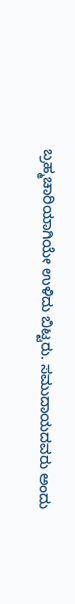ಬ್ರಹ್ಮಚಾರಿಯಾಗಿಯೇ ಉಳಿದು ಬಿಟ್ಟರು. ಸಮುದಾಯದವರು ಅಂದು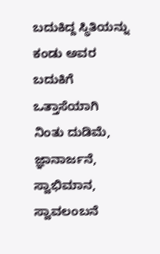ಬದುಕಿದ್ದ ಸ್ಥಿತಿಯನ್ನು
ಕಂಡು ಅವರ ಬದುಕಿಗೆ ಒತ್ತಾಸೆಯಾಗಿ ನಿಂತು ದುಡಿಮೆ, ಜ್ಞಾನಾರ್ಜನೆ, ಸ್ವಾಭಿಮಾನ, ಸ್ವಾವಲಂಬನೆ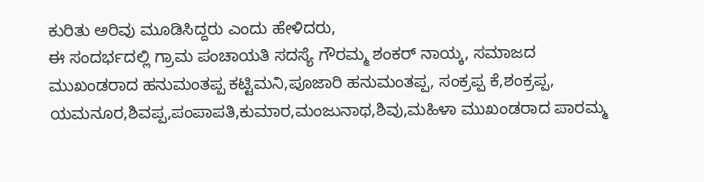ಕುರಿತು ಅರಿವು ಮೂಡಿಸಿದ್ದರು ಎಂದು ಹೇಳಿದರು,
ಈ ಸಂದರ್ಭದಲ್ಲಿ ಗ್ರಾಮ ಪಂಚಾಯತಿ ಸದಸ್ಯೆ ಗೌರಮ್ಮ ಶಂಕರ್ ನಾಯ್ಕ, ಸಮಾಜದ ಮುಖಂಡರಾದ ಹನುಮಂತಪ್ಪ ಕಟ್ಟಿಮನಿ,ಪೂಜಾರಿ ಹನುಮಂತಪ್ಪ, ಸಂಕ್ರಪ್ಪ ಕೆ,ಶಂಕ್ರಪ್ಪ, ಯಮನೂರ,ಶಿವಪ್ಪ,ಪಂಪಾಪತಿ,ಕುಮಾರ,ಮಂಜುನಾಥ,ಶಿವು,ಮಹಿಳಾ ಮುಖಂಡರಾದ ಪಾರಮ್ಮ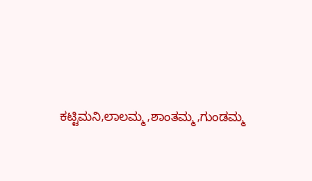ಕಟ್ಟಿಮನಿ,ಲಾಲಮ್ಮ,ಶಾಂತಮ್ಮ,ಗುಂಡಮ್ಮ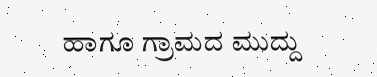ಹಾಗೂ ಗ್ರಾಮದ ಮುದ್ದು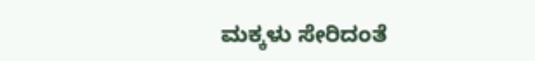ಮಕ್ಕಳು ಸೇರಿದಂತೆ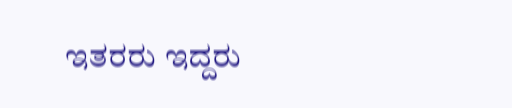ಇತರರು ಇದ್ದರು